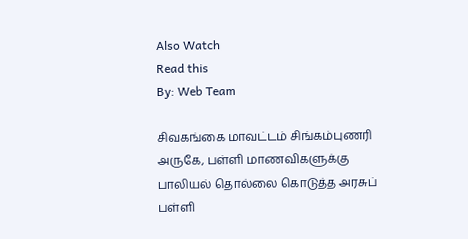Also Watch
Read this
By: Web Team

சிவகங்கை மாவட்டம் சிங்கம்புணரி அருகே, பள்ளி மாணவிகளுக்கு பாலியல் தொல்லை கொடுத்த அரசுப் பள்ளி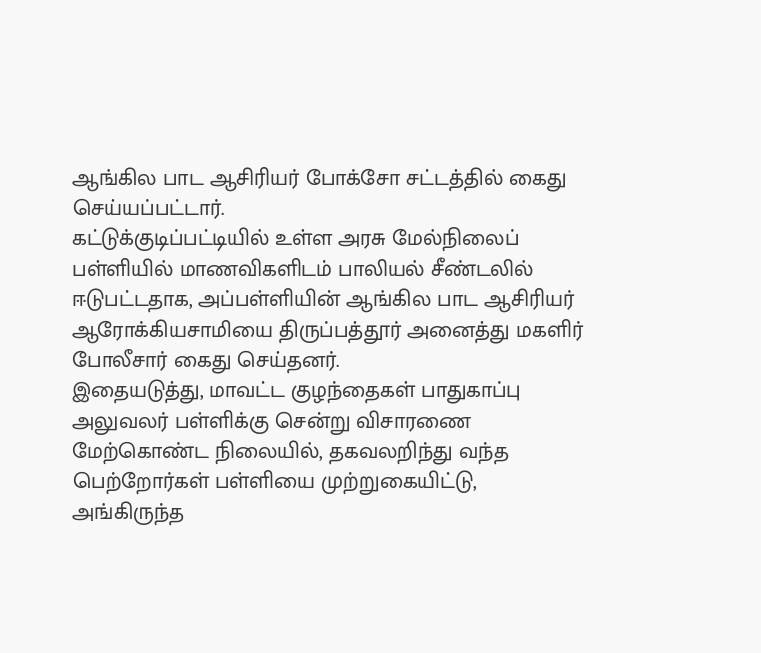ஆங்கில பாட ஆசிரியர் போக்சோ சட்டத்தில் கைது செய்யப்பட்டார்.
கட்டுக்குடிப்பட்டியில் உள்ள அரசு மேல்நிலைப் பள்ளியில் மாணவிகளிடம் பாலியல் சீண்டலில் ஈடுபட்டதாக, அப்பள்ளியின் ஆங்கில பாட ஆசிரியர் ஆரோக்கியசாமியை திருப்பத்தூர் அனைத்து மகளிர் போலீசார் கைது செய்தனர்.
இதையடுத்து, மாவட்ட குழந்தைகள் பாதுகாப்பு அலுவலர் பள்ளிக்கு சென்று விசாரணை மேற்கொண்ட நிலையில், தகவலறிந்து வந்த பெற்றோர்கள் பள்ளியை முற்றுகையிட்டு, அங்கிருந்த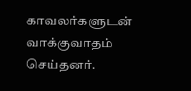காவலர்களுடன் வாக்குவாதம் செய்தனர்.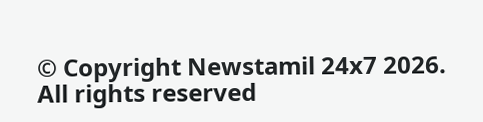© Copyright Newstamil 24x7 2026. All rights reserved